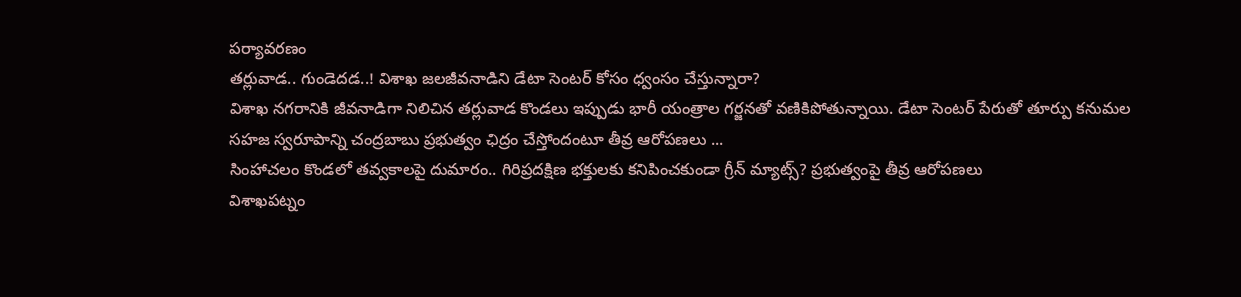పర్యావరణం
తర్లువాడ.. గుండెదడ..! విశాఖ జలజీవనాడిని డేటా సెంటర్ కోసం ధ్వంసం చేస్తున్నారా?
విశాఖ నగరానికి జీవనాడిగా నిలిచిన తర్లువాడ కొండలు ఇప్పుడు భారీ యంత్రాల గర్జనతో వణికిపోతున్నాయి. డేటా సెంటర్ పేరుతో తూర్పు కనుమల సహజ స్వరూపాన్ని చంద్రబాబు ప్రభుత్వం ఛిద్రం చేస్తోందంటూ తీవ్ర ఆరోపణలు ...
సింహాచలం కొండలో తవ్వకాలపై దుమారం.. గిరిప్రదక్షిణ భక్తులకు కనిపించకుండా గ్రీన్ మ్యాట్స్? ప్రభుత్వంపై తీవ్ర ఆరోపణలు
విశాఖపట్నం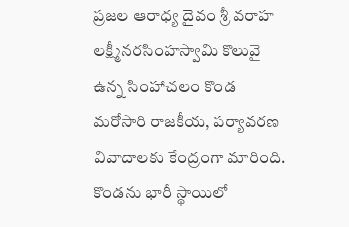ప్రజల ఆరాధ్య దైవం శ్రీ వరాహ లక్ష్మీనరసింహస్వామి కొలువై ఉన్న సింహాచలం కొండ మరోసారి రాజకీయ, పర్యావరణ వివాదాలకు కేంద్రంగా మారింది. కొండను భారీ స్థాయిలో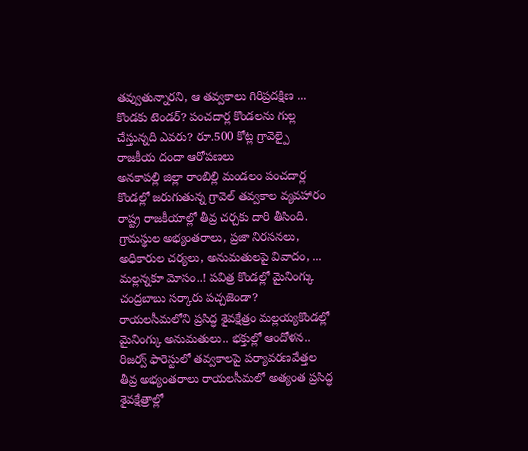తవ్వుతున్నారని, ఆ తవ్వకాలు గిరిప్రదక్షిణ ...
కొండకు టెండర్? పంచదార్ల కొండలను గుల్ల చేస్తున్నది ఎవరు? రూ.500 కోట్ల గ్రావెల్పై రాజకీయ దందా ఆరోపణలు
అనకాపల్లి జిల్లా రాంబిల్లి మండలం పంచదార్ల కొండల్లో జరుగుతున్న గ్రావెల్ తవ్వకాల వ్యవహారం రాష్ట్ర రాజకీయాల్లో తీవ్ర చర్చకు దారి తీసింది. గ్రామస్థుల అభ్యంతరాలు, ప్రజా నిరసనలు, అధికారుల చర్యలు, అనుమతులపై వివాదం, ...
మల్లన్నకూ మోసం..! పవిత్ర కొండల్లో మైనింగ్కు చంద్రబాబు సర్కారు పచ్చజెండా?
రాయలసీమలోని ప్రసిద్ధ శైవక్షేత్రం మల్లయ్యకొండల్లో మైనింగ్కు అనుమతులు.. భక్తుల్లో ఆందోళన.. రిజర్వ్ ఫారెస్టులో తవ్వకాలపై పర్యావరణవేత్తల తీవ్ర అభ్యంతరాలు రాయలసీమలో అత్యంత ప్రసిద్ధ శైవక్షేత్రాల్లో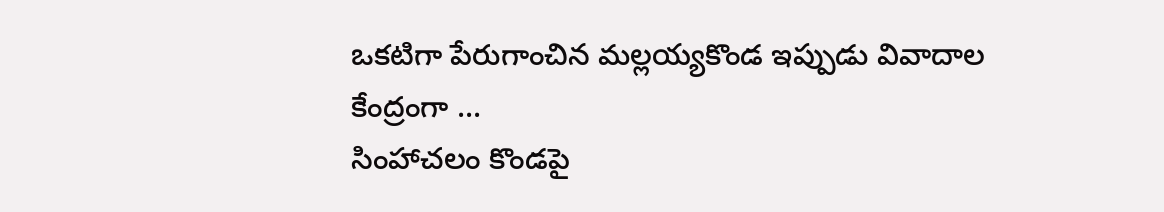ఒకటిగా పేరుగాంచిన మల్లయ్యకొండ ఇప్పుడు వివాదాల కేంద్రంగా ...
సింహాచలం కొండపై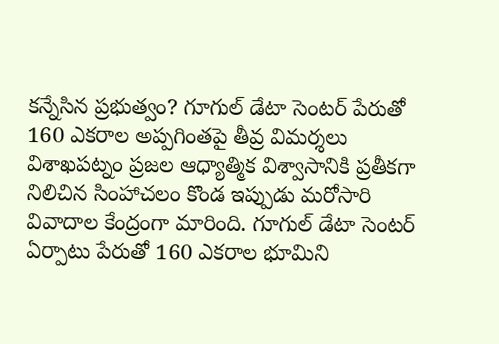కన్నేసిన ప్రభుత్వం? గూగుల్ డేటా సెంటర్ పేరుతో 160 ఎకరాల అప్పగింతపై తీవ్ర విమర్శలు
విశాఖపట్నం ప్రజల ఆధ్యాత్మిక విశ్వాసానికి ప్రతీకగా నిలిచిన సింహాచలం కొండ ఇప్పుడు మరోసారి వివాదాల కేంద్రంగా మారింది. గూగుల్ డేటా సెంటర్ ఏర్పాటు పేరుతో 160 ఎకరాల భూమిని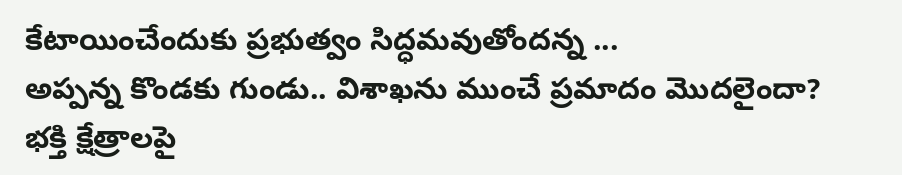కేటాయించేందుకు ప్రభుత్వం సిద్ధమవుతోందన్న ...
అప్పన్న కొండకు గుండు.. విశాఖను ముంచే ప్రమాదం మొదలైందా?
భక్తి క్షేత్రాలపై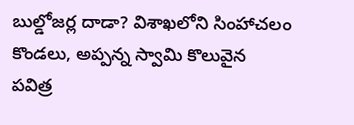బుల్డోజర్ల దాడా? విశాఖలోని సింహాచలం కొండలు, అప్పన్న స్వామి కొలువైన పవిత్ర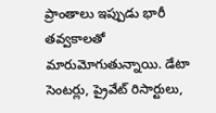ప్రాంతాలు ఇప్పుడు భారీ తవ్వకాలతో మారుమోగుతున్నాయి. డేటా సెంటర్లు, ప్రైవేట్ రిసార్టులు,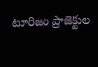టూరిజం ప్రాజెక్టుల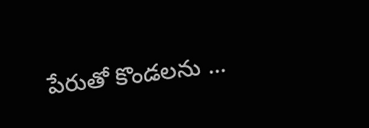పేరుతో కొండలను ...